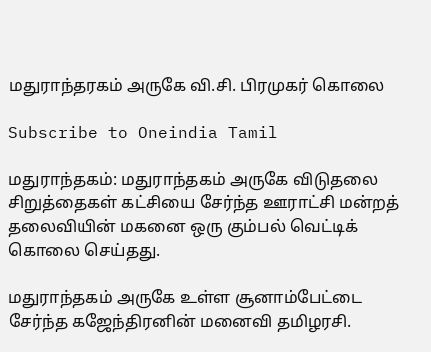மதுராந்தரகம் அருகே வி.சி. பிரமுகர் கொலை

Subscribe to Oneindia Tamil

மதுராந்தகம்: மதுராந்தகம் அருகே விடுதலை சிறுத்தைகள் கட்சியை சேர்ந்த ஊராட்சி மன்றத் தலைவியின் மகனை ஒரு கும்பல் வெட்டிக் கொலை செய்தது.

மதுராந்தகம் அருகே உள்ள சூனாம்பேட்டை சேர்ந்த கஜேந்திரனின் மனைவி தமிழரசி.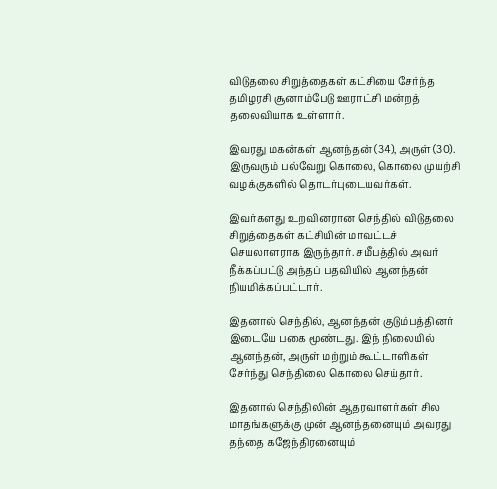விடுதலை சிறுத்தைகள் கட்சியை சேர்ந்த தமிழரசி சூனாம்பேடு ஊராட்சி மன்றத் தலைவியாக உள்ளார்.

இவரது மகன்கள் ஆனந்தன் (34), அருள் (30). இருவரும் பல்வேறு கொலை, கொலை முயற்சி வழக்குகளில் தொடர்புடையவர்கள்.

இவர்களது உறவினரான செந்தில் விடுதலை சிறுத்தைகள் கட்சியின் மாவட்டச் செயலாளராக இருந்தார். சமீபத்தில் அவர் நீக்கப்பட்டு அந்தப் பதவியில் ஆனந்தன் நியமிக்கப்பட்டார்.

இதனால் செந்தில், ஆனந்தன் குடும்பத்தினர் இடையே பகை மூண்டது. இந் நிலையில் ஆனந்தன், அருள் மற்றும் கூட்டாளிகள் சேர்ந்து செந்திலை கொலை செய்தார்.

இதனால் செந்திலின் ஆதரவாளர்கள் சில மாதங்களுக்கு முன் ஆனந்தனையும் அவரது தந்தை கஜேந்திரனையும்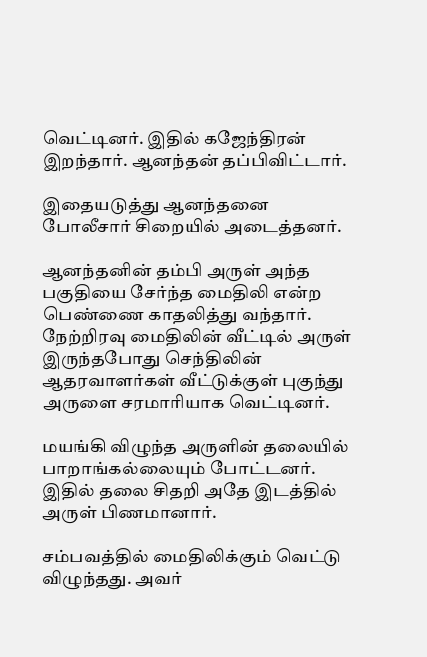வெட்டினர். இதில் கஜேந்திரன் இறந்தார். ஆனந்தன் தப்பிவிட்டார்.

இதையடுத்து ஆனந்தனை போலீசார் சிறையில் அடைத்தனர்.

ஆனந்தனின் தம்பி அருள் அந்த பகுதியை சேர்ந்த மைதிலி என்ற பெண்ணை காதலித்து வந்தார். நேற்றிரவு மைதிலின் வீட்டில் அருள் இருந்தபோது செந்திலின் ஆதரவாளர்கள் வீட்டுக்குள் புகுந்து அருளை சரமாரியாக வெட்டினர்.

மயங்கி விழுந்த அருளின் தலையில் பாறாங்கல்லையும் போட்டனர். இதில் தலை சிதறி அதே இடத்தில் அருள் பிணமானார்.

சம்பவத்தில் மைதிலிக்கும் வெட்டு விழுந்தது. அவர்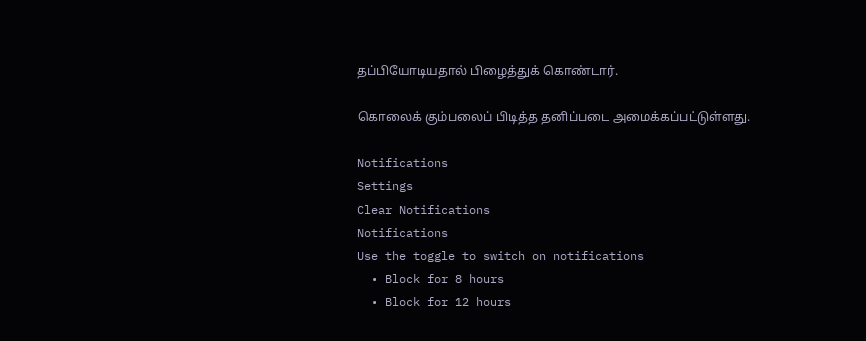தப்பியோடியதால் பிழைத்துக் கொண்டார்.

கொலைக் கும்பலைப் பிடித்த தனிப்படை அமைக்கப்பட்டுள்ளது.

Notifications
Settings
Clear Notifications
Notifications
Use the toggle to switch on notifications
  • Block for 8 hours
  • Block for 12 hours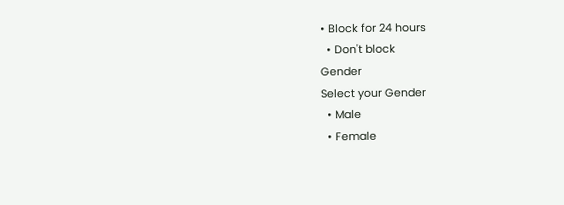• Block for 24 hours
  • Don't block
Gender
Select your Gender
  • Male
  • Female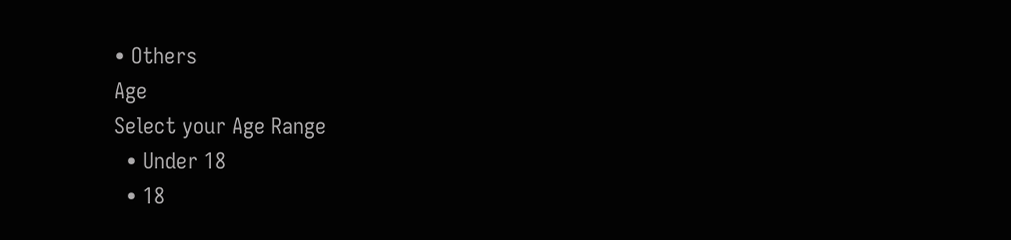• Others
Age
Select your Age Range
  • Under 18
  • 18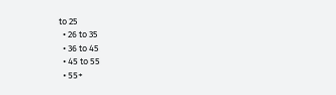to 25
  • 26 to 35
  • 36 to 45
  • 45 to 55
  • 55+